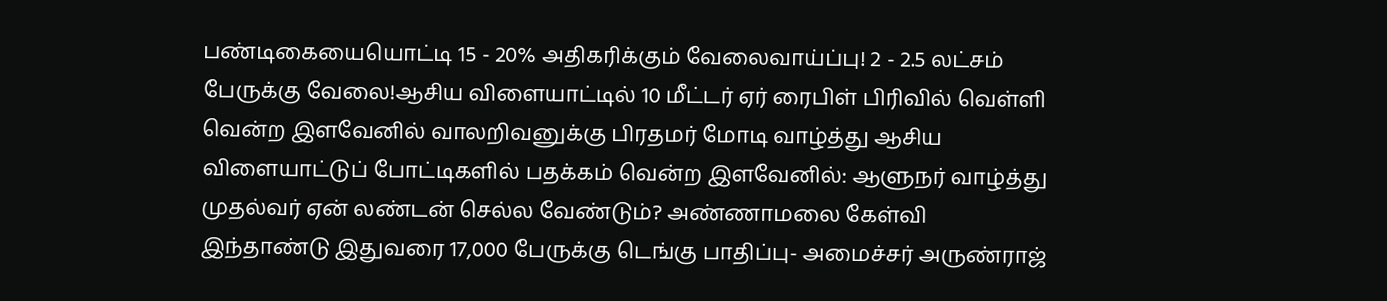பண்டிகையையொட்டி 15 - 20% அதிகரிக்கும் வேலைவாய்ப்பு! 2 - 2.5 லட்சம் பேருக்கு வேலை!ஆசிய விளையாட்டில் 10 மீட்டர் ஏர் ரைபிள் பிரிவில் வெள்ளி வென்ற இளவேனில் வாலறிவனுக்கு பிரதமர் மோடி வாழ்த்து ஆசிய விளையாட்டுப் போட்டிகளில் பதக்கம் வென்ற இளவேனில்: ஆளுநர் வாழ்த்து முதல்வர் ஏன் லண்டன் செல்ல வேண்டும்? அண்ணாமலை கேள்வி இந்தாண்டு இதுவரை 17,000 பேருக்கு டெங்கு பாதிப்பு- அமைச்சர் அருண்ராஜ்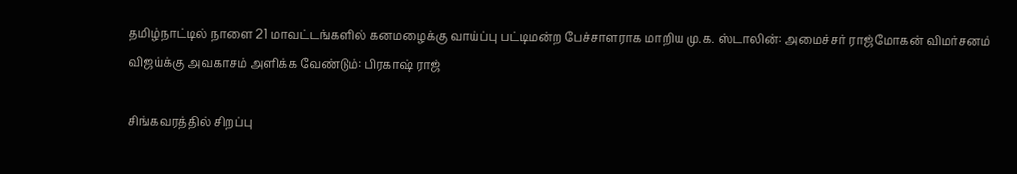தமிழ்நாட்டில் நாளை 21 மாவட்டங்களில் கனமழைக்கு வாய்ப்பு பட்டிமன்ற பேச்சாளராக மாறிய மு.க. ஸ்டாலின்: அமைச்சர் ராஜ்மோகன் விமர்சனம் விஜய்க்கு அவகாசம் அளிக்க வேண்டும்: பிரகாஷ் ராஜ்

சிங்கவரத்தில் சிறப்பு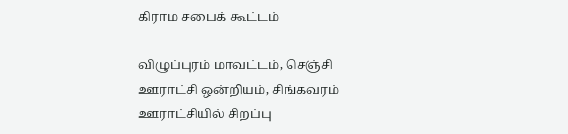கிராம சபைக் கூட்டம்

விழுப்புரம் மாவட்டம், செஞ்சி ஊராட்சி ஒன்றியம், சிங்கவரம் ஊராட்சியில் சிறப்பு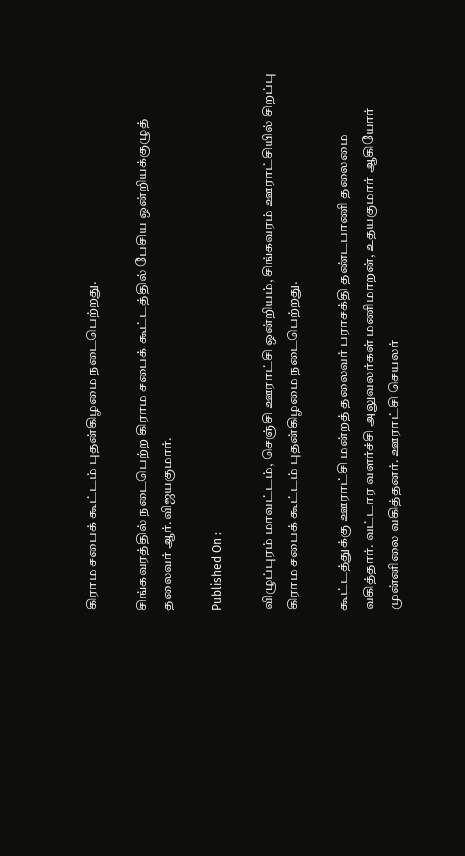கிராம சபைக் கூட்டம் புதன்கிழமை நடைபெற்றது.

சிங்கவரத்தில் நடைபெற்ற கிராம சபைக் கூட்டத்தில் பேசிய ஒன்றியக்குழுத் தலைவர் ஆர்.விஜயகுமார்.

Published On :

விழுப்புரம் மாவட்டம், செஞ்சி ஊராட்சி ஒன்றியம், சிங்கவரம் ஊராட்சியில் சிறப்பு கிராம சபைக் கூட்டம் புதன்கிழமை நடைபெற்றது.

கூட்டத்துக்கு ஊராட்சி மன்றத் தலைவர் பராசக்தி தண்டபாணி தலைமை வகித்தார். வட்டார வளர்ச்சி அலுவலர்கள் மணிமாறன், உதயகுமார் ஆகியோர் முன்னிலை வகித்தனர். ஊராட்சி செயலர்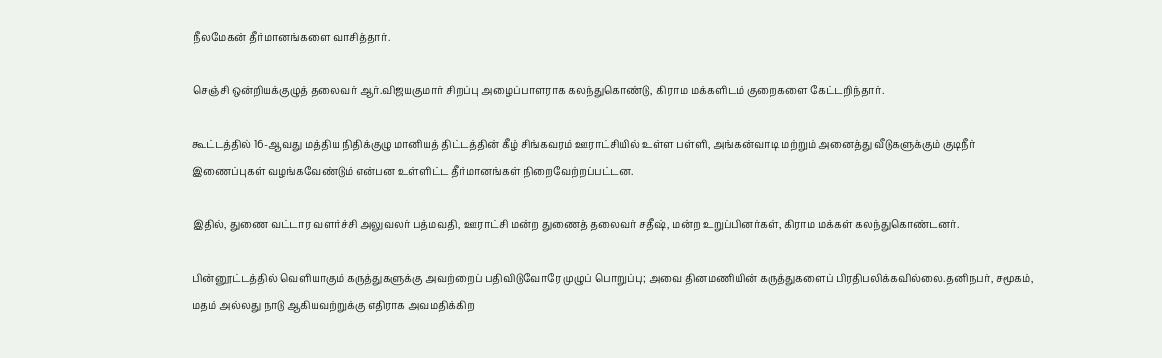நீலமேகன் தீர்மானங்களை வாசித்தார்.

செஞ்சி ஒன்றியக்குழுத் தலைவர் ஆர்.விஜயகுமார் சிறப்பு அழைப்பாளராக கலந்துகொண்டு, கிராம மக்களிடம் குறைகளை கேட்டறிந்தார்.

கூட்டத்தில் 16-ஆவது மத்திய நிதிக்குழு மானியத் திட்டத்தின் கீழ் சிங்கவரம் ஊராட்சியில் உள்ள பள்ளி, அங்கன்வாடி மற்றும் அனைத்து வீடுகளுக்கும் குடிநீர் இணைப்புகள் வழங்கவேண்டும் என்பன உள்ளிட்ட தீர்மானங்கள் நிறைவேற்றப்பட்டன.

இதில், துணை வட்டார வளர்ச்சி அலுவலர் பத்மவதி, ஊராட்சி மன்ற துணைத் தலைவர் சதீஷ், மன்ற உறுப்பினர்கள், கிராம மக்கள் கலந்துகொண்டனர்.

பின்னூட்டத்தில் வெளியாகும் கருத்துகளுக்கு அவற்றைப் பதிவிடுவோரே முழுப் பொறுப்பு; அவை தினமணியின் கருத்துகளைப் பிரதிபலிக்கவில்லை.தனிநபர், சமூகம், மதம் அல்லது நாடு ஆகியவற்றுக்கு எதிராக அவமதிக்கிற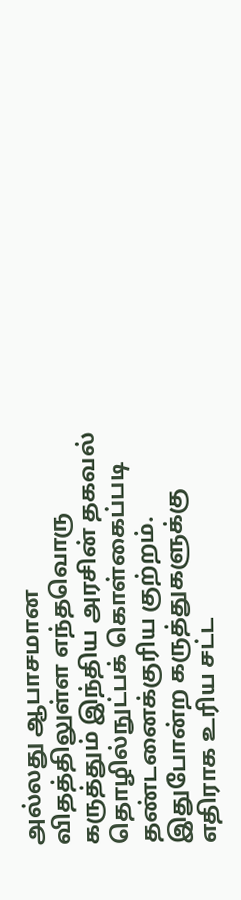அல்லது ஆபாசமான விதத்திலுள்ள எந்தவொரு கருத்தும் இந்திய அரசின் தகவல் தொழில்நுட்பக் கொள்கைப்படி தண்டனைக்குரிய குற்றம். இதுபோன்ற கருத்துகளுக்கு எதிராக உரிய சட்ட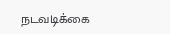நடவடிக்கை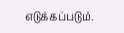எடுக்கப்படும்.